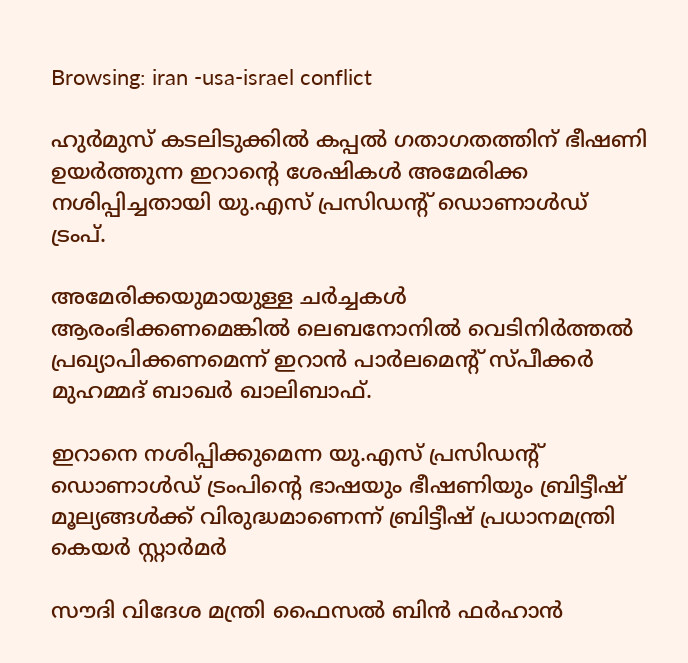Browsing: iran -usa-israel conflict

ഹുര്‍മുസ് കടലിടുക്കില്‍ കപ്പല്‍ ഗതാഗതത്തിന് ഭീഷണി ഉയര്‍ത്തുന്ന ഇറാന്റെ ശേഷികള്‍ അമേരിക്ക നശിപ്പിച്ചതായി യു.എസ് പ്രസിഡന്റ് ഡൊണാള്‍ഡ് ട്രംപ്.

അമേരിക്കയുമായുള്ള ചര്‍ച്ചകള്‍ ആരംഭിക്കണമെങ്കിൽ ലെബനോനില്‍ വെടിനിര്‍ത്തല്‍ പ്രഖ്യാപിക്കണമെന്ന് ഇറാന്‍ പാര്‍ലമെന്റ് സ്പീക്കര്‍ മുഹമ്മദ് ബാഖര്‍ ഖാലിബാഫ്.

ഇറാനെ നശിപ്പിക്കുമെന്ന യു.എസ് പ്രസിഡന്റ് ഡൊണാള്‍ഡ് ട്രംപിന്റെ ഭാഷയും ഭീഷണിയും ബ്രിട്ടീഷ് മൂല്യങ്ങള്‍ക്ക് വിരുദ്ധമാണെന്ന് ബ്രിട്ടീഷ് പ്രധാനമന്ത്രി കെയര്‍ സ്റ്റാര്‍മര്‍

സൗദി വിദേശ മന്ത്രി ഫൈസല്‍ ബിന്‍ ഫര്‍ഹാന്‍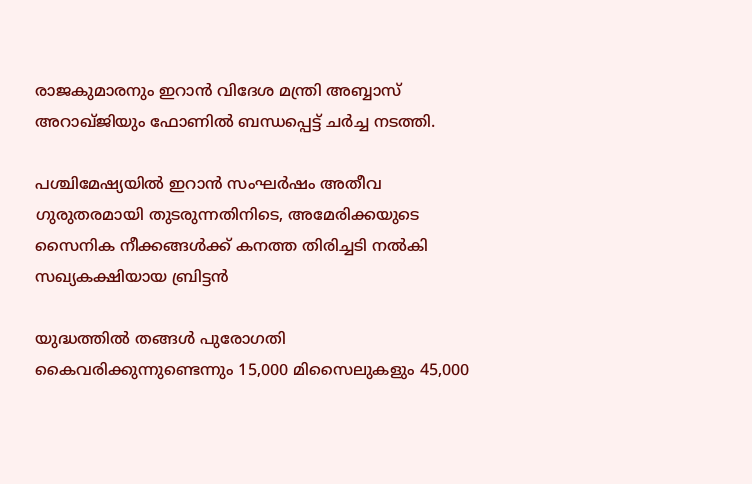രാജകുമാരനും ഇറാന്‍ വിദേശ മന്ത്രി അബ്ബാസ് അറാഖ്ജിയും ഫോണില്‍ ബന്ധപ്പെട്ട് ചര്‍ച്ച നടത്തി.

പശ്ചിമേഷ്യയിൽ ഇറാൻ സംഘർഷം അതീവ ഗുരുതരമായി തുടരുന്നതിനിടെ, അമേരിക്കയുടെ സൈനിക നീക്കങ്ങൾക്ക് കനത്ത തിരിച്ചടി നൽകി സഖ്യകക്ഷിയായ ബ്രിട്ടൻ

യുദ്ധത്തില്‍ തങ്ങള്‍ പുരോഗതി കൈവരിക്കുന്നുണ്ടെന്നും 15,000 മിസൈലുകളും 45,000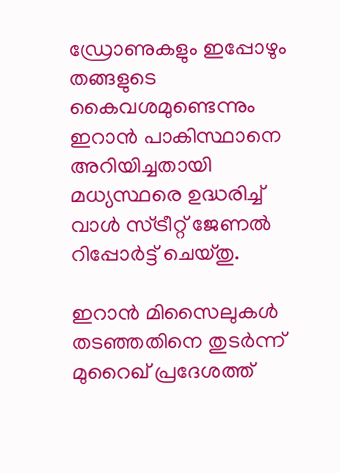ഡ്രോണുകളും ഇപ്പോഴും തങ്ങളുടെ കൈവശമുണ്ടെന്നും ഇറാന്‍ പാകിസ്ഥാനെ അറിയിച്ചതായി മധ്യസ്ഥരെ ഉദ്ധരിച്ച് വാള്‍ സ്ട്രീറ്റ് ജേണല്‍ റിപ്പോര്‍ട്ട് ചെയ്തു.

ഇറാന്‍ മിസൈലുകള്‍ തടഞ്ഞതിനെ തുടര്‍ന്ന് മുറൈഖ് പ്രദേശത്ത്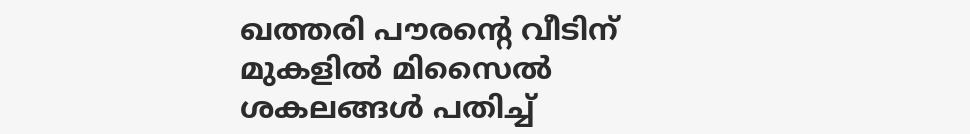ഖത്തരി പൗരന്റെ വീടിന് മുകളില്‍ മിസൈല്‍ ശകലങ്ങള്‍ പതിച്ച്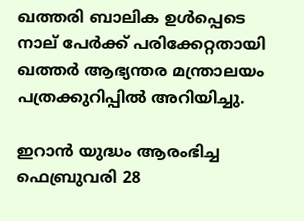ഖത്തരി ബാലിക ഉള്‍പ്പെടെ നാല് പേര്‍ക്ക് പരിക്കേറ്റതായി ഖത്തര്‍ ആഭ്യന്തര മന്ത്രാലയം പത്രക്കുറിപ്പില്‍ അറിയിച്ചു.

ഇറാന്‍ യുദ്ധം ആരംഭിച്ച ഫെബ്രുവരി 28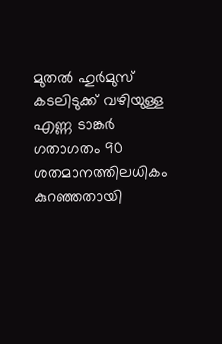മുതല്‍ ഹുര്‍മുസ് കടലിടുക്ക് വഴിയുള്ള എണ്ണ ടാങ്കര്‍ ഗതാഗതം 90 ശതമാനത്തിലധികം കുറഞ്ഞതായി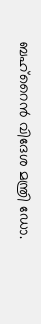ബഹ്റൈന്‍ വിദേശ മന്ത്രി ഡോ.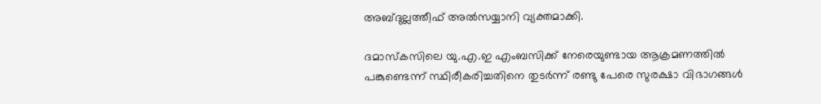അബ്ദുല്ലത്തീഫ് അല്‍സയ്യാനി വ്യക്തമാക്കി.

ദമാസ്‌കസിലെ യു.എ.ഇ എംബസിക്ക് നേരെയുണ്ടായ ആക്രമണത്തില്‍ പങ്കുണ്ടെന്ന് സ്ഥിരീകരിച്ചതിനെ തുടര്‍ന്ന് രണ്ടു പേരെ സുരക്ഷാ വിഭാഗങ്ങള്‍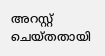അറസ്റ്റ് ചെയ്തതായി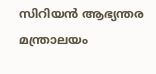സിറിയന്‍ ആഭ്യന്തര മന്ത്രാലയം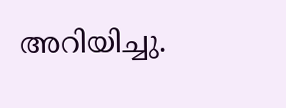അറിയിച്ചു.